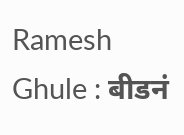Ramesh Ghule : बीडनं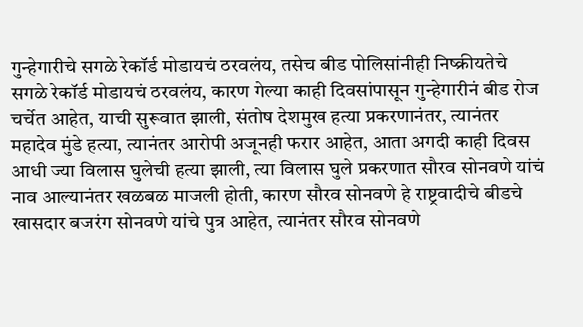गुन्हेगारीचे सगळे रेकॉर्ड मोडायचं ठरवलंय, तसेच बीड पोलिसांनीही निष्क्रीयतेचे सगळे रेकॉर्ड मोडायचं ठरवलंय, कारण गेल्या काही दिवसांपासून गुन्हेगारीनं बीड रोज चर्चेत आहेत, याची सुरूवात झाली, संतोष देशमुख हत्या प्रकरणानंतर, त्यानंतर महादेव मुंडे हत्या, त्यानंतर आरोपी अजूनही फरार आहेत, आता अगदी काही दिवस आधी ज्या विलास घुलेची हत्या झाली, त्या विलास घुले प्रकरणात सौरव सोनवणे यांचं नाव आल्यानंतर खळबळ माजली होती, कारण सौरव सोनवणे हे राष्ट्रवादीचे बीडचे खासदार बजरंग सोनवणे यांचे पुत्र आहेत, त्यानंतर सौरव सोनवणे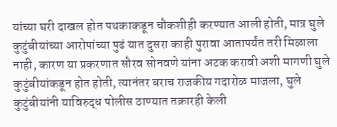यांच्या घरी दाखल होत पथकाकडून चौकशीही करण्यात आली होती, मात्र घुले कुटुंबीयांच्या आरोपांच्या पुढं यात दुसरा काही पुरावा आतापर्यंत तरी मिळाला नाही, कारण या प्रकरणात सौरव सोनवणे यांना अटक करावी अशी मागणी घुले कुटुंबीयांकडून होत होती, त्यानंतर बराच राजकीय गदारोळ माजला, घुले कुटुंबीयांनी याविरुद्ध पोलीस ठाण्यात तक्रारही केली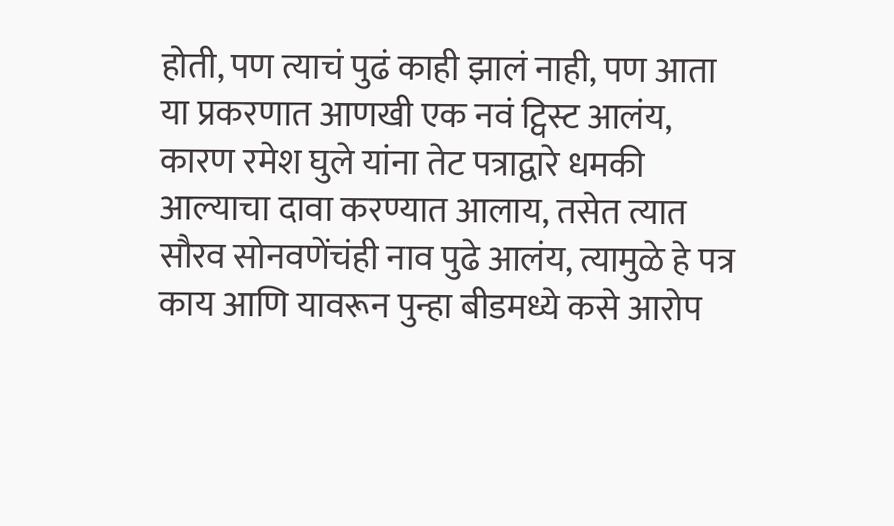होती, पण त्याचं पुढं काही झालं नाही, पण आता या प्रकरणात आणखी एक नवं ट्विस्ट आलंय, कारण रमेश घुले यांना तेट पत्राद्वारे धमकी आल्याचा दावा करण्यात आलाय, तसेत त्यात सौरव सोनवणेंचंही नाव पुढे आलंय, त्यामुळे हे पत्र काय आणि यावरून पुन्हा बीडमध्ये कसे आरोप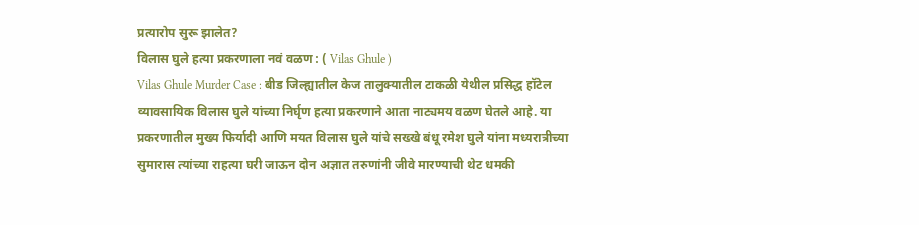प्रत्यारोप सुरू झालेत?
विलास घुले हत्या प्रकरणाला नवं वळण : ( Vilas Ghule )
Vilas Ghule Murder Case : बीड जिल्ह्यातील केज तालुक्यातील टाकळी येथील प्रसिद्ध हॉटेल व्यावसायिक विलास घुले यांच्या निर्घृण हत्या प्रकरणाने आता नाट्यमय वळण घेतले आहे. या प्रकरणातील मुख्य फिर्यादी आणि मयत विलास घुले यांचे सख्खे बंधू रमेश घुले यांना मध्यरात्रीच्या सुमारास त्यांच्या राहत्या घरी जाऊन दोन अज्ञात तरुणांनी जीवे मारण्याची थेट धमकी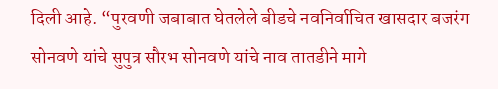दिली आहे. “पुरवणी जबाबात घेतलेले बीडचे नवनिर्वाचित खासदार बजरंग सोनवणे यांचे सुपुत्र सौरभ सोनवणे यांचे नाव तातडीने मागे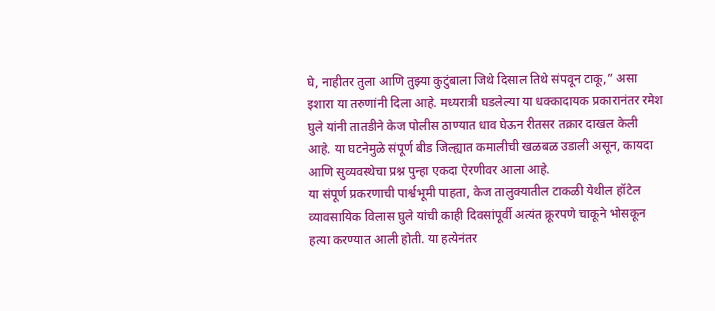घे, नाहीतर तुला आणि तुझ्या कुटुंबाला जिथे दिसाल तिथे संपवून टाकू,” असा इशारा या तरुणांनी दिला आहे. मध्यरात्री घडलेल्या या धक्कादायक प्रकारानंतर रमेश घुले यांनी तातडीने केज पोलीस ठाण्यात धाव घेऊन रीतसर तक्रार दाखल केली आहे. या घटनेमुळे संपूर्ण बीड जिल्ह्यात कमालीची खळबळ उडाली असून, कायदा आणि सुव्यवस्थेचा प्रश्न पुन्हा एकदा ऐरणीवर आला आहे.
या संपूर्ण प्रकरणाची पार्श्वभूमी पाहता, केज तालुक्यातील टाकळी येथील हॉटेल व्यावसायिक विलास घुले यांची काही दिवसांपूर्वी अत्यंत क्रूरपणे चाकूने भोसकून हत्या करण्यात आली होती. या हत्येनंतर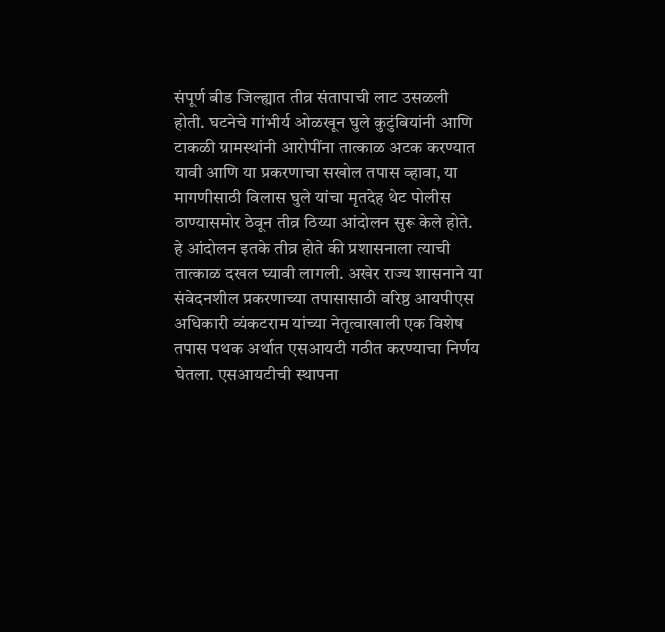संपूर्ण बीड जिल्ह्यात तीव्र संतापाची लाट उसळली होती. घटनेचे गांभीर्य ओळखून घुले कुटुंबियांनी आणि टाकळी ग्रामस्थांनी आरोपींना तात्काळ अटक करण्यात यावी आणि या प्रकरणाचा सखोल तपास व्हावा, या मागणीसाठी विलास घुले यांचा मृतदेह थेट पोलीस ठाण्यासमोर ठेवून तीव्र ठिय्या आंदोलन सुरू केले होते. हे आंदोलन इतके तीव्र होते की प्रशासनाला त्याची तात्काळ दखल घ्यावी लागली. अखेर राज्य शासनाने या संवेदनशील प्रकरणाच्या तपासासाठी वरिष्ठ आयपीएस अधिकारी व्यंकटराम यांच्या नेतृत्वाखाली एक विशेष तपास पथक अर्थात एसआयटी गठीत करण्याचा निर्णय घेतला. एसआयटीची स्थापना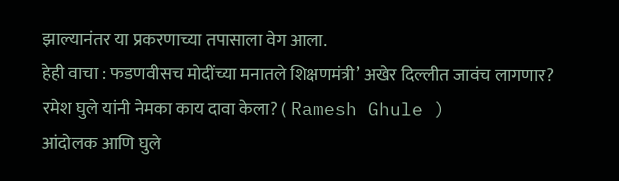झाल्यानंतर या प्रकरणाच्या तपासाला वेग आला.
हेही वाचा : फडणवीसच मोदींच्या मनातले शिक्षणमंत्री’ अखेर दिल्लीत जावंच लागणार?
रमेश घुले यांनी नेमका काय दावा केला? ( Ramesh Ghule )
आंदोलक आणि घुले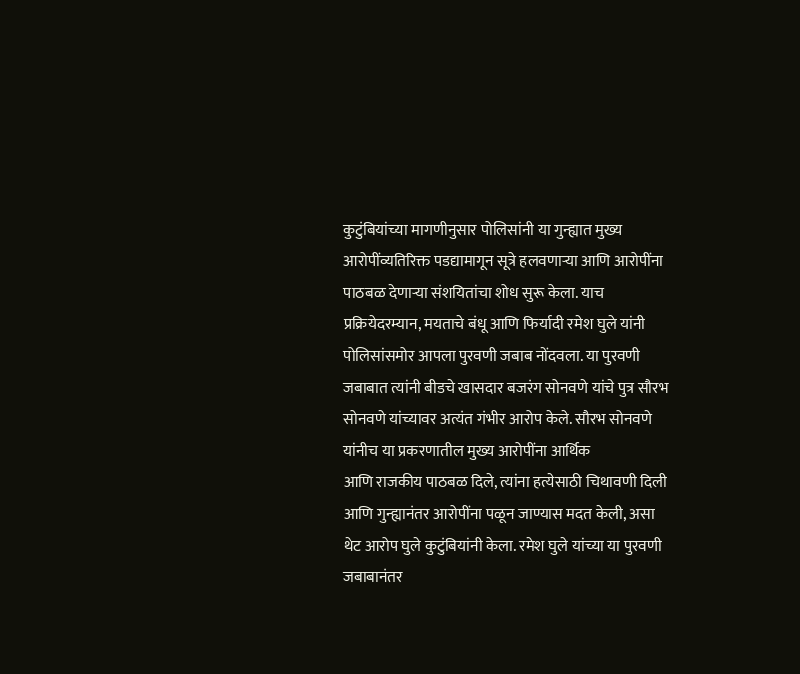कुटुंबियांच्या मागणीनुसार पोलिसांनी या गुन्ह्यात मुख्य आरोपींव्यतिरिक्त पडद्यामागून सूत्रे हलवणाऱ्या आणि आरोपींना पाठबळ देणाऱ्या संशयितांचा शोध सुरू केला. याच प्रक्रियेदरम्यान, मयताचे बंधू आणि फिर्यादी रमेश घुले यांनी पोलिसांसमोर आपला पुरवणी जबाब नोंदवला. या पुरवणी जबाबात त्यांनी बीडचे खासदार बजरंग सोनवणे यांचे पुत्र सौरभ सोनवणे यांच्यावर अत्यंत गंभीर आरोप केले. सौरभ सोनवणे यांनीच या प्रकरणातील मुख्य आरोपींना आर्थिक
आणि राजकीय पाठबळ दिले, त्यांना हत्येसाठी चिथावणी दिली आणि गुन्ह्यानंतर आरोपींना पळून जाण्यास मदत केली, असा थेट आरोप घुले कुटुंबियांनी केला. रमेश घुले यांच्या या पुरवणी जबाबानंतर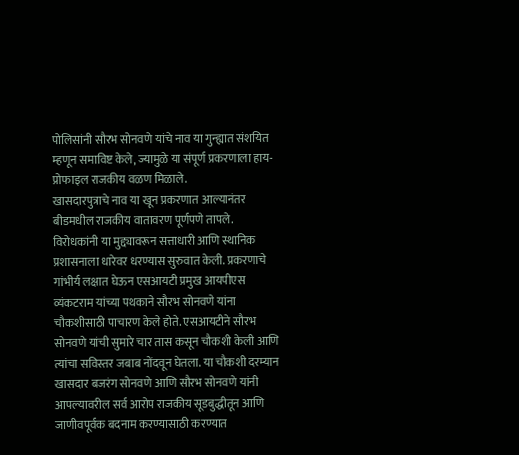पोलिसांनी सौरभ सोनवणे यांचे नाव या गुन्ह्यात संशयित म्हणून समाविष्ट केले, ज्यामुळे या संपूर्ण प्रकरणाला हाय-प्रोफाइल राजकीय वळण मिळाले.
खासदारपुत्राचे नाव या खून प्रकरणात आल्यानंतर बीडमधील राजकीय वातावरण पूर्णपणे तापले. विरोधकांनी या मुद्द्यावरून सत्ताधारी आणि स्थानिक प्रशासनाला धारेवर धरण्यास सुरुवात केली. प्रकरणाचे गांभीर्य लक्षात घेऊन एसआयटी प्रमुख आयपीएस व्यंकटराम यांच्या पथकाने सौरभ सोनवणे यांना चौकशीसाठी पाचारण केले होते. एसआयटीने सौरभ सोनवणे यांची सुमारे चार तास कसून चौकशी केली आणि त्यांचा सविस्तर जबाब नोंदवून घेतला. या चौकशी दरम्यान खासदार बजरंग सोनवणे आणि सौरभ सोनवणे यांनी आपल्यावरील सर्व आरोप राजकीय सूडबुद्धीतून आणि जाणीवपूर्वक बदनाम करण्यासाठी करण्यात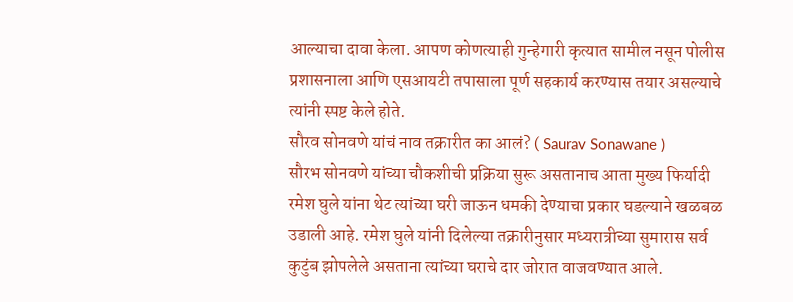आल्याचा दावा केला. आपण कोणत्याही गुन्हेगारी कृत्यात सामील नसून पोलीस प्रशासनाला आणि एसआयटी तपासाला पूर्ण सहकार्य करण्यास तयार असल्याचे त्यांनी स्पष्ट केले होते.
सौरव सोनवणे यांचं नाव तक्रारीत का आलं? ( Saurav Sonawane )
सौरभ सोनवणे यांच्या चौकशीची प्रक्रिया सुरू असतानाच आता मुख्य फिर्यादी रमेश घुले यांना थेट त्यांच्या घरी जाऊन धमकी देण्याचा प्रकार घडल्याने खळबळ उडाली आहे. रमेश घुले यांनी दिलेल्या तक्रारीनुसार मध्यरात्रीच्या सुमारास सर्व कुटुंब झोपलेले असताना त्यांच्या घराचे दार जोरात वाजवण्यात आले.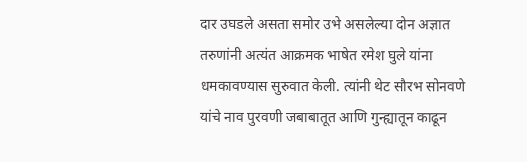दार उघडले असता समोर उभे असलेल्या दोन अज्ञात तरुणांनी अत्यंत आक्रमक भाषेत रमेश घुले यांना धमकावण्यास सुरुवात केली. त्यांनी थेट सौरभ सोनवणे यांचे नाव पुरवणी जबाबातूत आणि गुन्ह्यातून काढून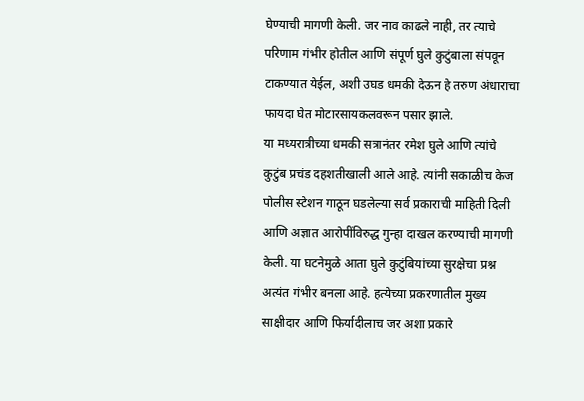घेण्याची मागणी केली. जर नाव काढले नाही, तर त्याचे परिणाम गंभीर होतील आणि संपूर्ण घुले कुटुंबाला संपवून टाकण्यात येईल, अशी उघड धमकी देऊन हे तरुण अंधाराचा फायदा घेत मोटारसायकलवरून पसार झाले.
या मध्यरात्रीच्या धमकी सत्रानंतर रमेश घुले आणि त्यांचे कुटुंब प्रचंड दहशतीखाली आले आहे. त्यांनी सकाळीच केज पोलीस स्टेशन गाठून घडलेल्या सर्व प्रकाराची माहिती दिली आणि अज्ञात आरोपींविरुद्ध गुन्हा दाखल करण्याची मागणी केली. या घटनेमुळे आता घुले कुटुंबियांच्या सुरक्षेचा प्रश्न अत्यंत गंभीर बनला आहे. हत्येच्या प्रकरणातील मुख्य साक्षीदार आणि फिर्यादीलाच जर अशा प्रकारे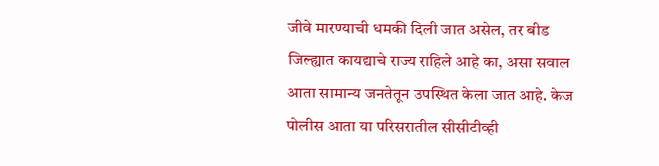जीवे मारण्याची धमकी दिली जात असेल, तर बीड जिल्ह्यात कायद्याचे राज्य राहिले आहे का, असा सवाल आता सामान्य जनतेतून उपस्थित केला जात आहे. केज पोलीस आता या परिसरातील सीसीटीव्ही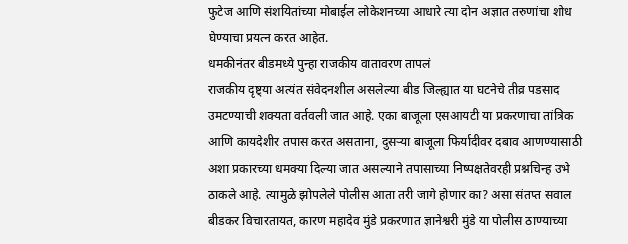फुटेज आणि संशयितांच्या मोबाईल लोकेशनच्या आधारे त्या दोन अज्ञात तरुणांचा शोध घेण्याचा प्रयत्न करत आहेत.
धमकीनंतर बीडमध्ये पुन्हा राजकीय वातावरण तापलं
राजकीय दृष्ट्या अत्यंत संवेदनशील असलेल्या बीड जिल्ह्यात या घटनेचे तीव्र पडसाद उमटण्याची शक्यता वर्तवली जात आहे. एका बाजूला एसआयटी या प्रकरणाचा तांत्रिक आणि कायदेशीर तपास करत असताना, दुसऱ्या बाजूला फिर्यादीवर दबाव आणण्यासाठी अशा प्रकारच्या धमक्या दिल्या जात असल्याने तपासाच्या निष्पक्षतेवरही प्रश्नचिन्ह उभे ठाकले आहे. त्यामुळे झोपलेले पोलीस आता तरी जागे होणार का? असा संतप्त सवाल बीडकर विचारतायत, कारण महादेव मुंडे प्रकरणात ज्ञानेश्वरी मुंडे या पोलीस ठाण्याच्या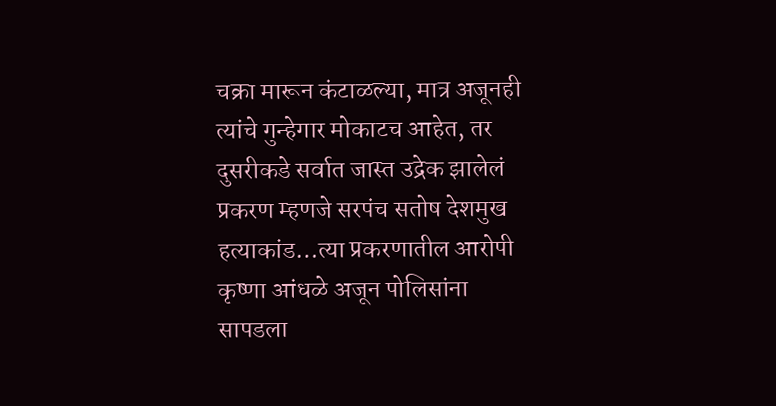चक्रा मारून कंटाळल्या, मात्र अजूनही त्यांचे गुन्हेगार मोकाटच आहेत, तर दुसरीकडे सर्वात जास्त उद्रेक झालेलं प्रकरण म्हणजे सरपंच सतोष देशमुख हत्याकांड…त्या प्रकरणातील आरोपी कृष्णा आंधळे अजून पोलिसांना सापडला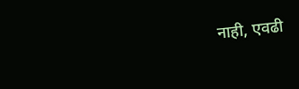नाही, एवढी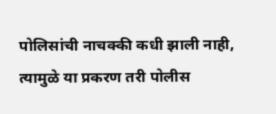पोलिसांची नाचक्की कधी झाली नाही, त्यामुळे या प्रकरण तरी पोलीस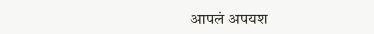आपलं अपयश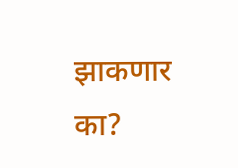झाकणार का?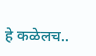हे कळेलच..